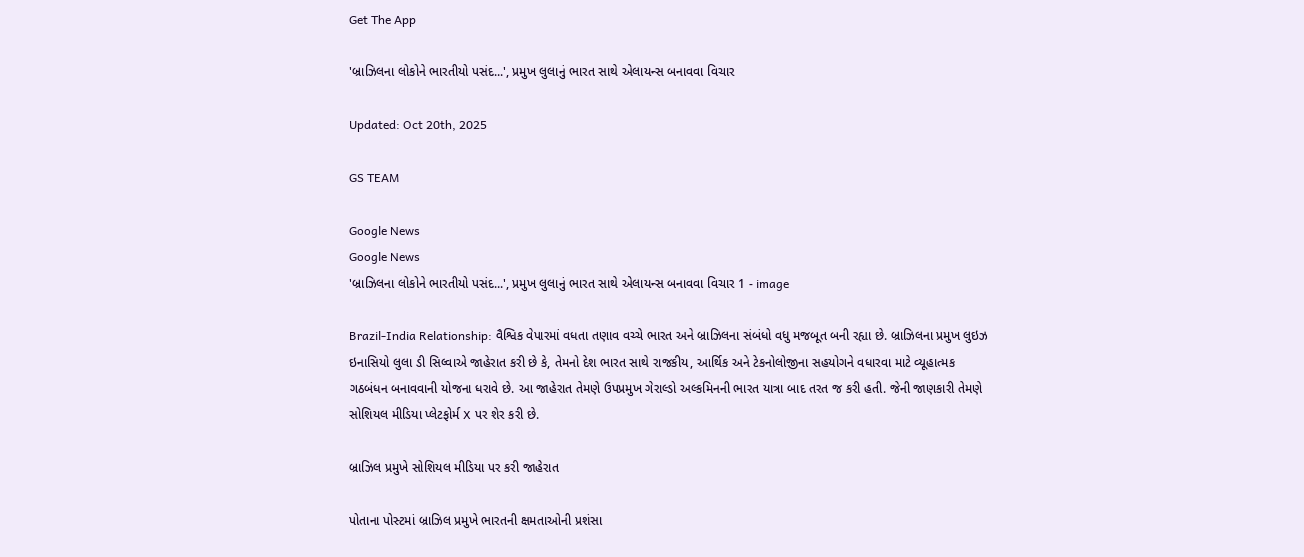Get The App

'બ્રાઝિલના લોકોને ભારતીયો પસંદ...', પ્રમુખ લુલાનું ભારત સાથે એલાયન્સ બનાવવા વિચાર

Updated: Oct 20th, 2025

GS TEAM

Google News
Google News
'બ્રાઝિલના લોકોને ભારતીયો પસંદ...', પ્રમુખ લુલાનું ભારત સાથે એલાયન્સ બનાવવા વિચાર 1 - image

Brazil-India Relationship: વૈશ્વિક વેપારમાં વધતા તણાવ વચ્ચે ભારત અને બ્રાઝિલના સંબંધો વધુ મજબૂત બની રહ્યા છે. બ્રાઝિલના પ્રમુખ લુઇઝ ઇનાસિયો લુલા ડી સિલ્વાએ જાહેરાત કરી છે કે, તેમનો દેશ ભારત સાથે રાજકીય, આર્થિક અને ટેકનોલોજીના સહયોગને વધારવા માટે વ્યૂહાત્મક ગઠબંધન બનાવવાની યોજના ધરાવે છે. આ જાહેરાત તેમણે ઉપપ્રમુખ ગેરાલ્ડો અલ્કમિનની ભારત યાત્રા બાદ તરત જ કરી હતી. જેની જાણકારી તેમણે સોશિયલ મીડિયા પ્લેટફોર્મ X પર શેર કરી છે.

બ્રાઝિલ પ્રમુખે સોશિયલ મીડિયા પર કરી જાહેરાત

પોતાના પોસ્ટમાં બ્રાઝિલ પ્રમુખે ભારતની ક્ષમતાઓની પ્રશંસા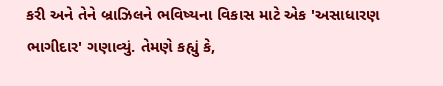કરી અને તેને બ્રાઝિલને ભવિષ્યના વિકાસ માટે એક 'અસાધારણ ભાગીદાર' ગણાવ્યું. તેમણે કહ્યું કે,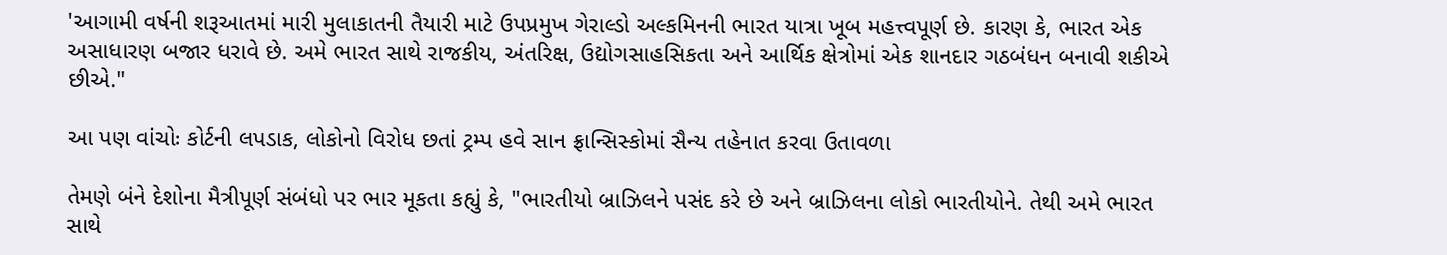'આગામી વર્ષની શરૂઆતમાં મારી મુલાકાતની તૈયારી માટે ઉપપ્રમુખ ગેરાલ્ડો અલ્કમિનની ભારત યાત્રા ખૂબ મહત્ત્વપૂર્ણ છે. કારણ કે, ભારત એક અસાધારણ બજાર ધરાવે છે. અમે ભારત સાથે રાજકીય, અંતરિક્ષ, ઉદ્યોગસાહસિકતા અને આર્થિક ક્ષેત્રોમાં એક શાનદાર ગઠબંધન બનાવી શકીએ છીએ."

આ પણ વાંચોઃ કોર્ટની લપડાક, લોકોનો વિરોધ છતાં ટ્રમ્પ હવે સાન ફ્રાન્સિસ્કોમાં સૈન્ય તહેનાત કરવા ઉતાવળા

તેમણે બંને દેશોના મૈત્રીપૂર્ણ સંબંધો પર ભાર મૂકતા કહ્યું કે, "ભારતીયો બ્રાઝિલને પસંદ કરે છે અને બ્રાઝિલના લોકો ભારતીયોને. તેથી અમે ભારત સાથે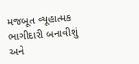મજબૂત વ્યૂહાત્મક ભાગીદારી બનાવીશું અને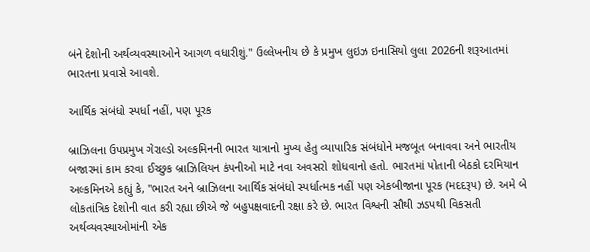બંને દેશોની અર્થવ્યવસ્થાઓને આગળ વધારીશું." ઉલ્લેખનીય છે કે પ્રમુખ લુઇઝ ઇનાસિયો લુલા 2026ની શરૂઆતમાં ભારતના પ્રવાસે આવશે.

આર્થિક સંબંધો સ્પર્ધા નહીં, પણ પૂરક

બ્રાઝિલના ઉપપ્રમુખ ગેરાલ્ડો અલ્કમિનની ભારત યાત્રાનો મુખ્ય હેતુ વ્યાપારિક સંબંધોને મજબૂત બનાવવા અને ભારતીય બજારમાં કામ કરવા ઈચ્છુક બ્રાઝિલિયન કંપનીઓ માટે નવા અવસરો શોધવાનો હતો. ભારતમાં પોતાની બેઠકો દરમિયાન અલ્કમિનએ કહ્યું કે, "ભારત અને બ્રાઝિલના આર્થિક સંબંધો સ્પર્ધાત્મક નહીં પણ એકબીજાના પૂરક (મદદરૂપ) છે. અમે બે લોકતાંત્રિક દેશોની વાત કરી રહ્યા છીએ જે બહુપક્ષવાદની રક્ષા કરે છે. ભારત વિશ્વની સૌથી ઝડપથી વિકસતી અર્થવ્યવસ્થાઓમાંની એક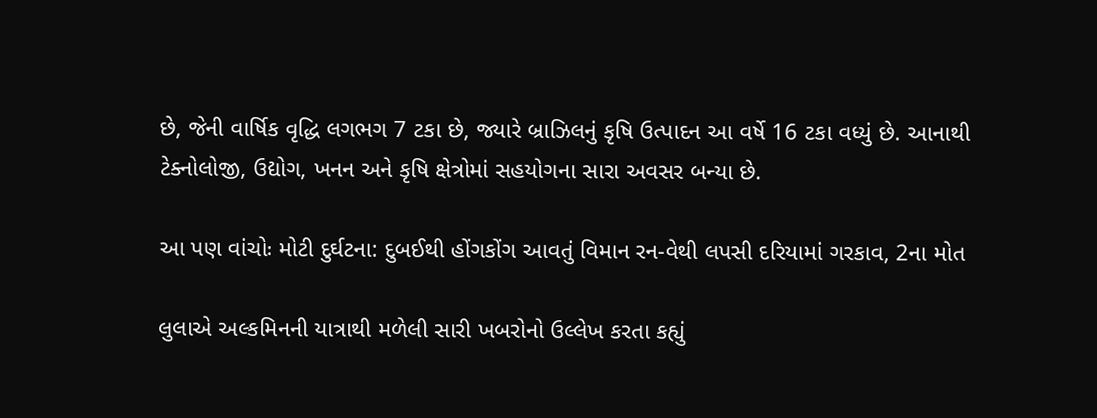છે, જેની વાર્ષિક વૃદ્ધિ લગભગ 7 ટકા છે, જ્યારે બ્રાઝિલનું કૃષિ ઉત્પાદન આ વર્ષે 16 ટકા વધ્યું છે. આનાથી ટેક્નોલોજી, ઉદ્યોગ, ખનન અને કૃષિ ક્ષેત્રોમાં સહયોગના સારા અવસર બન્યા છે.

આ પણ વાંચોઃ મોટી દુર્ઘટના: દુબઈથી હોંગકોંગ આવતું વિમાન રન-વેથી લપસી દરિયામાં ગરકાવ, 2ના મોત

લુલાએ અલ્કમિનની યાત્રાથી મળેલી સારી ખબરોનો ઉલ્લેખ કરતા કહ્યું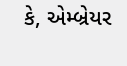કે, એમ્બ્રેયર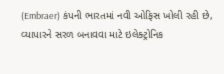(Embraer) કંપની ભારતમાં નવી ઓફિસ ખોલી રહી છે, વ્યાપારને સરળ બનાવવા માટે ઇલેક્ટ્રોનિક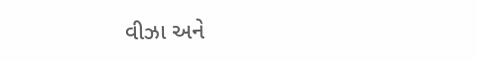વીઝા અને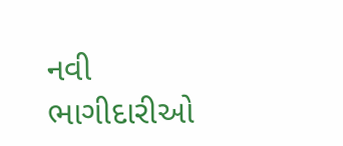નવી ભાગીદારીઓ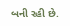બની રહી છે.